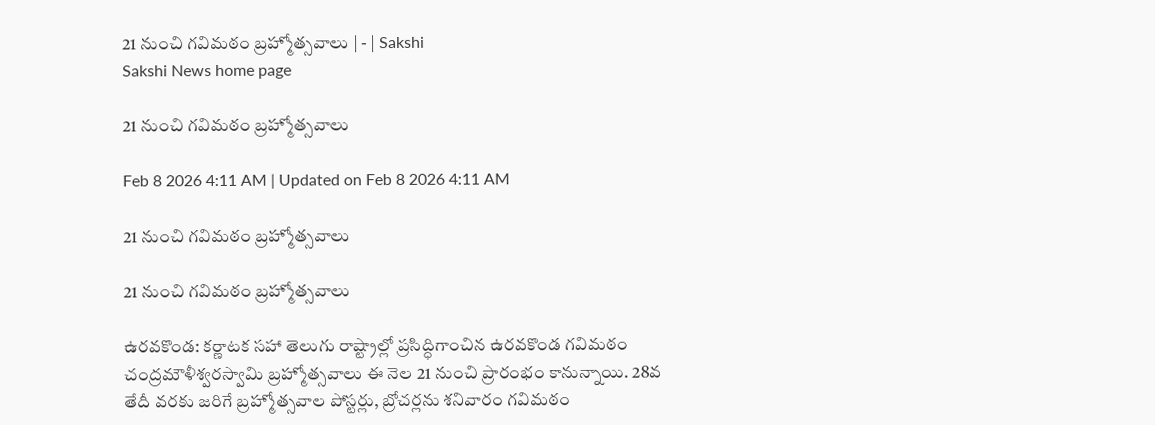21 నుంచి గవిమఠం బ్రహ్మోత్సవాలు | - | Sakshi
Sakshi News home page

21 నుంచి గవిమఠం బ్రహ్మోత్సవాలు

Feb 8 2026 4:11 AM | Updated on Feb 8 2026 4:11 AM

21 నుంచి గవిమఠం బ్రహ్మోత్సవాలు

21 నుంచి గవిమఠం బ్రహ్మోత్సవాలు

ఉరవకొండ: కర్ణాటక సహా తెలుగు రాష్ట్రాల్లో ప్రసిద్ధిగాంచిన ఉరవకొండ గవిమఠం చంద్రమౌళీశ్వరస్వామి బ్రహ్మోత్సవాలు ఈ నెల 21 నుంచి ప్రారంభం కానున్నాయి. 28వ తేదీ వరకు జరిగే బ్రహ్మోత్సవాల పోస్టర్లు, బ్రోచర్లను శనివారం గవిమఠం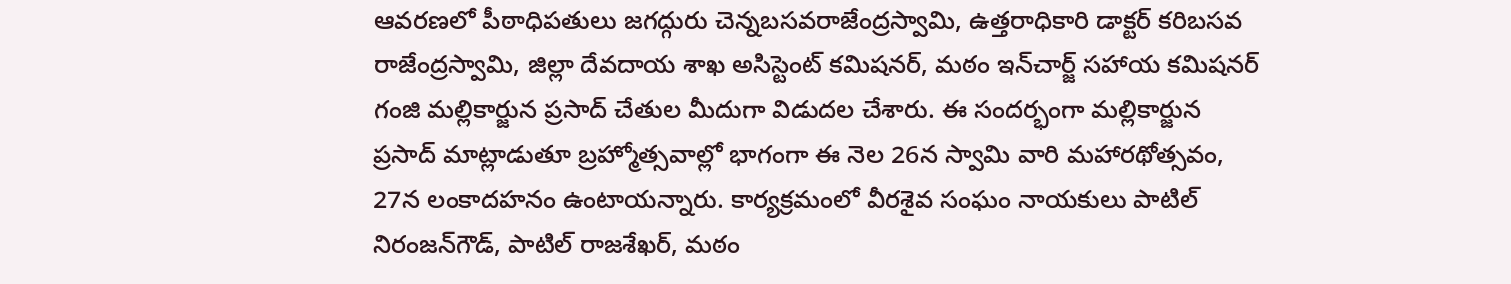ఆవరణలో పీఠాధిపతులు జగద్గురు చెన్నబసవరాజేంద్రస్వామి, ఉత్తరాధికారి డాక్టర్‌ కరిబసవ రాజేంద్రస్వామి, జిల్లా దేవదాయ శాఖ అసిస్టెంట్‌ కమిషనర్‌, మఠం ఇన్‌చార్జ్‌ సహాయ కమిషనర్‌ గంజి మల్లికార్జున ప్రసాద్‌ చేతుల మీదుగా విడుదల చేశారు. ఈ సందర్భంగా మల్లికార్జున ప్రసాద్‌ మాట్లాడుతూ బ్రహ్మోత్సవాల్లో భాగంగా ఈ నెల 26న స్వామి వారి మహారథోత్సవం, 27న లంకాదహనం ఉంటాయన్నారు. కార్యక్రమంలో వీరశైవ సంఘం నాయకులు పాటిల్‌ నిరంజన్‌గౌడ్‌, పాటిల్‌ రాజశేఖర్‌, మఠం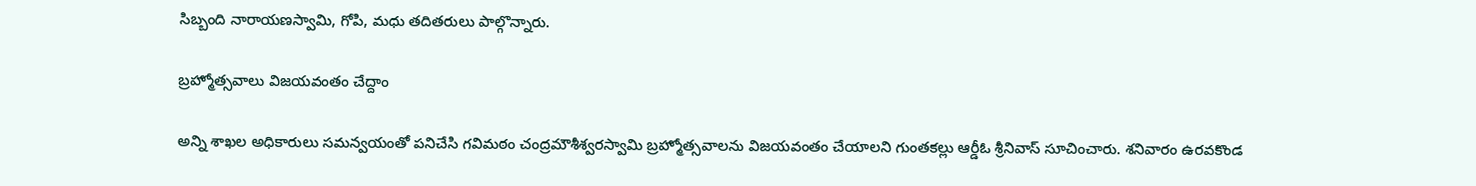సిబ్బంది నారాయణస్వామి, గోపి, మధు తదితరులు పాల్గొన్నారు.

బ్రహ్మోత్సవాలు విజయవంతం చేద్దాం

అన్ని శాఖల అధికారులు సమన్వయంతో పనిచేసి గవిమఠం చంద్రమౌశీశ్వరస్వామి బ్రహ్మోత్సవాలను విజయవంతం చేయాలని గుంతకల్లు ఆర్డీఓ శ్రీనివాస్‌ సూచించారు. శనివారం ఉరవకొండ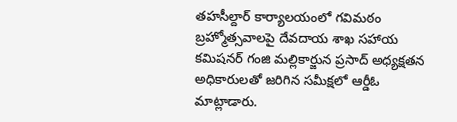తహసీల్దార్‌ కార్యాలయంలో గవిమఠం బ్రహ్మోత్సవాలపై దేవదాయ శాఖ సహాయ కమిషనర్‌ గంజి మల్లికార్జున ప్రసాద్‌ అధ్యక్షతన అధికారులతో జరిగిన సమీక్షలో ఆర్డీఓ మాట్లాడారు.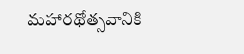మహారథోత్సవానికి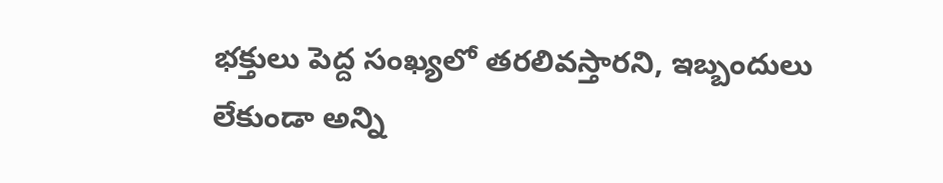భక్తులు పెద్ద సంఖ్యలో తరలివస్తారని, ఇబ్బందులు లేకుండా అన్ని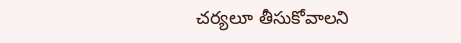చర్యలూ తీసుకోవాలని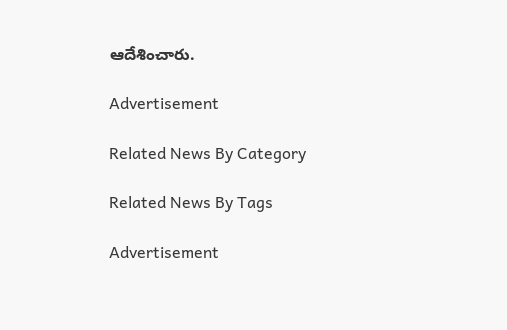ఆదేశించారు.

Advertisement

Related News By Category

Related News By Tags

Advertisement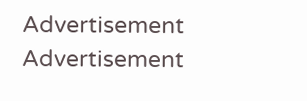Advertisement
Advertisement